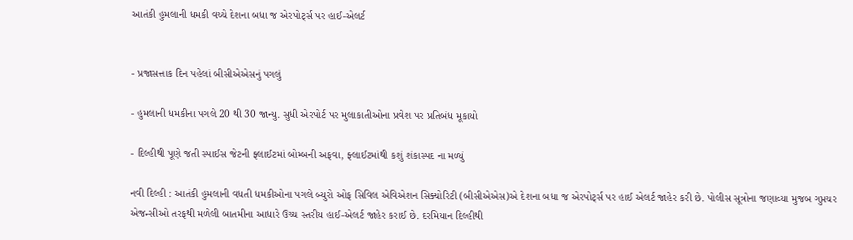આતંકી હુમલાની ધમકી વચ્ચે દેશના બધા જ એરપોર્ટ્સ પર હાઈ-એલર્ટ


- પ્રજાસત્તાક દિન પહેલાં બીસીએએસનું પગલું

- હુમલાની ધમકીના પગલે 20 થી 30 જાન્યુ. સુધી એરપોર્ટ પર મુલાકાતીઓના પ્રવેશ પર પ્રતિબંધ મૂકાયો

- દિલ્હીથી પૂણે જતી સ્પાઈસ જેટની ફ્લાઈટમાં બોમ્બની અફવા, ફ્લાઈટમાંથી કશું શંકાસ્પદ ના મળ્યું

નવી દિલ્હી : આતંકી હુમલાની વધતી ધમકીઓના પગલે બ્યુરો ઓફ સિવિલ એવિએશન સિક્યોરિટી (બીસીએએસ)એ દેશના બધા જ એરપોર્ટ્સ પર હાઈ એલર્ટ જાહેર કરી છે. પોલીસ સૂત્રોના જણાવ્યા મુજબ ગુપ્તચર એજન્સીઓ તરફથી મળેલી બાતમીના આધારે ઉચ્ચ સ્તરીય હાઈ-એલર્ટ જાહેર કરાઈ છે. દરમિયાન દિલ્હીથી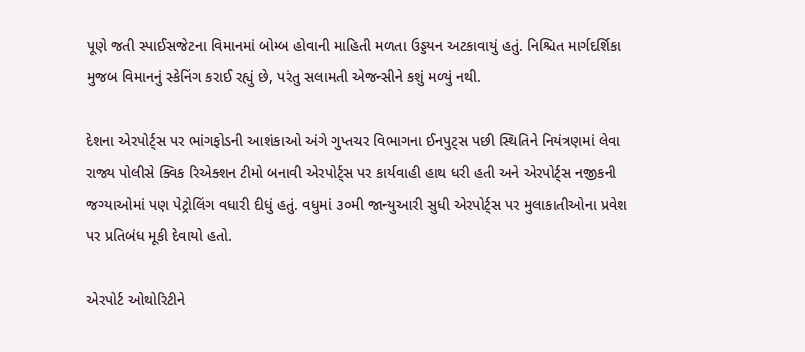પૂણે જતી સ્પાઈસજેટના વિમાનમાં બોમ્બ હોવાની માહિતી મળતા ઉડ્ડયન અટકાવાયું હતું. નિશ્ચિત માર્ગદર્શિકા મુજબ વિમાનનું સ્કેનિંગ કરાઈ રહ્યું છે, પરંતુ સલામતી એજન્સીને કશું મળ્યું નથી.

દેશના એરપોર્ટ્સ પર ભાંગફોડની આશંકાઓ અંગે ગુપ્તચર વિભાગના ઈનપુટ્સ પછી સ્થિતિને નિયંત્રણમાં લેવા રાજ્ય પોલીસે ક્વિક રિએક્શન ટીમો બનાવી એરપોર્ટ્સ પર કાર્યવાહી હાથ ધરી હતી અને એરપોર્ટ્સ નજીકની જગ્યાઓમાં પણ પેટ્રોલિંગ વધારી દીધું હતું. વધુમાં ૩૦મી જાન્યુઆરી સુધી એરપોર્ટ્સ પર મુલાકાતીઓના પ્રવેશ પર પ્રતિબંધ મૂકી દેવાયો હતો.

એરપોર્ટ ઓથોરિટીને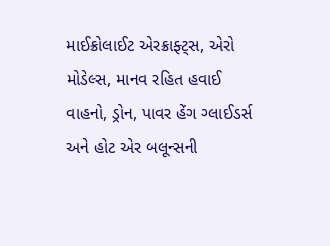માઈક્રોલાઈટ એરક્રાફ્ટ્સ, એરો મોડેલ્સ, માનવ રહિત હવાઈ વાહનો, ડ્રોન, પાવર હેંગ ગ્લાઈડર્સ અને હોટ એર બલૂન્સની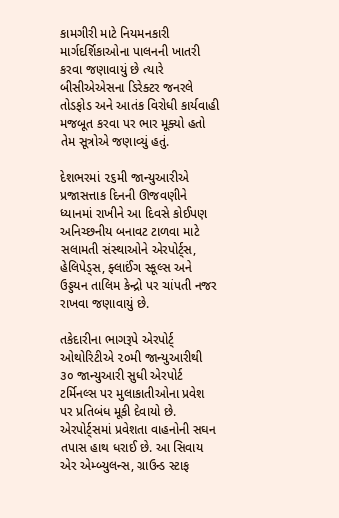કામગીરી માટે નિયમનકારી માર્ગદર્શિકાઓના પાલનની ખાતરી કરવા જણાવાયું છે ત્યારે બીસીએએસના ડિરેક્ટર જનરલે તોડફોડ અને આતંક વિરોધી કાર્યવાહી મજબૂત કરવા પર ભાર મૂક્યો હતો તેમ સૂત્રોએ જણાવ્યું હતું.

દેશભરમાં ૨૬મી જાન્યુઆરીએ પ્રજાસત્તાક દિનની ઊજવણીને ધ્યાનમાં રાખીને આ દિવસે કોઈપણ અનિચ્છનીય બનાવટ ટાળવા માટે સલામતી સંસ્થાઓને એરપોર્ટ્સ, હેલિપેડ્સ, ફ્લાઈંગ સ્કૂલ્સ અને ઉડ્ડયન તાલિમ કેન્દ્રો પર ચાંપતી નજર રાખવા જણાવાયું છે.

તકેદારીના ભાગરૂપે એરપોર્ટ્ ઓથોરિટીએ ૨૦મી જાન્યુઆરીથી ૩૦ જાન્યુઆરી સુધી એરપોર્ટ ટર્મિનલ્સ પર મુલાકાતીઓના પ્રવેશ પર પ્રતિબંધ મૂકી દેવાયો છે. એરપોર્ટ્સમાં પ્રવેશતા વાહનોની સઘન તપાસ હાથ ધરાઈ છે. આ સિવાય એર એમ્બ્યુલન્સ, ગ્રાઉન્ડ સ્ટાફ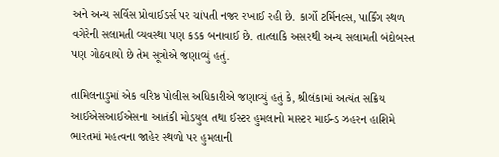અને અન્ય સર્વિસ પ્રોવાઈડર્સ પર ચાંપતી નજર રખાઈ રહી છે. કાર્ગો ટર્મિનલ્સ, પાર્કિંગ સ્થળ વગેરેની સલામતી વ્યવસ્થા પણ કડક બનાવાઈ છે. તાત્લાકિ અસરથી અન્ય સલામતી બંદોબસ્ત પણ ગોઠવાયો છે તેમ સૂત્રોએ જણાવ્યું હતું.

તામિલનાડુમાં એક વરિષ્ઠ પોલીસ અધિકારીએ જણાવ્યું હતું કે, શ્રીલંકામાં અત્યંત સક્રિય આઈએસઆઈએસના આતંકી મોડયુલ તથા ઈસ્ટર હુમલાનો માસ્ટર માઈન્ડ ઝહરન હાશિમે ભારતમાં મહત્વના જાહેર સ્થળો પર હુમલાની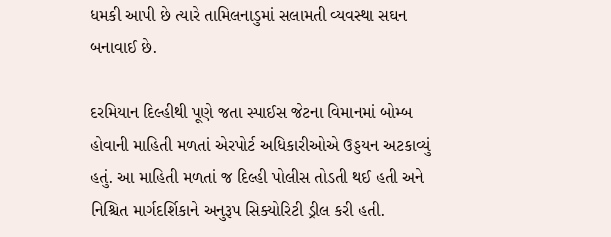ધમકી આપી છે ત્યારે તામિલનાડુમાં સલામતી વ્યવસ્થા સઘન બનાવાઈ છે.

દરમિયાન દિલ્હીથી પૂણે જતા સ્પાઈસ જેટના વિમાનમાં બોમ્બ હોવાની માહિતી મળતાં એરપોર્ટ અધિકારીઓએ ઉડ્ડયન અટકાવ્યું હતું. આ માહિતી મળતાં જ દિલ્હી પોલીસ તોડતી થઈ હતી અને નિશ્ચિત માર્ગદર્શિકાને અનુરૂપ સિક્યોરિટી ડ્રીલ કરી હતી.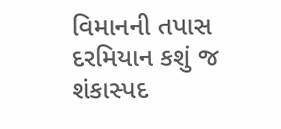વિમાનની તપાસ દરમિયાન કશું જ શંકાસ્પદ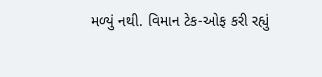મળ્યું નથી. વિમાન ટેક-ઓફ કરી રહ્યું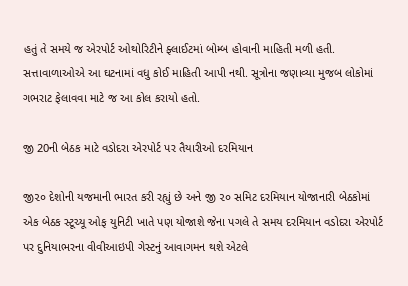હતું તે સમયે જ એરપોર્ટ ઓથોરિટીને ફ્લાઈટમાં બોમ્બ હોવાની માહિતી મળી હતી. સત્તાવાળાઓએ આ ઘટનામાં વધુ કોઈ માહિતી આપી નથી. સૂત્રોના જણાવ્યા મુજબ લોકોમાં ગભરાટ ફેલાવવા માટે જ આ કોલ કરાયો હતો.

જી 20ની બેઠક માટે વડોદરા એરપોર્ટ પર તૈયારીઓ દરમિયાન

જી૨૦ દેશોની યજમાની ભારત કરી રહ્યું છે અને જી ૨૦ સમિટ દરમિયાન યોજાનારી બેઠકોમાં એક બેઠક સ્ટૂચ્યૂ ઓફ યુનિટી ખાતે પણ યોજાશે જેના પગલે તે સમય દરમિયાન વડોદરા એરપોર્ટ પર દુનિયાભરના વીવીઆઇપી ગેસ્ટનું આવાગમન થશે એટલે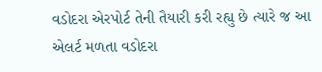વડોદરા એરપોર્ટ તેની તૈયારી કરી રહ્યુ છે ત્યારે જ આ એલર્ટ મળતા વડોદરા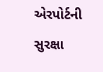એરપોર્ટની સુરક્ષા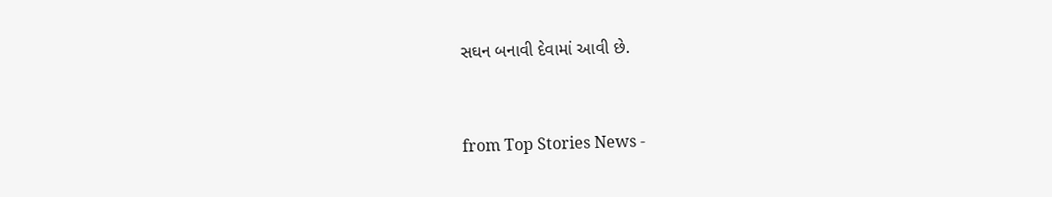સઘન બનાવી દેવામાં આવી છે.



from Top Stories News -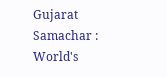Gujarat Samachar : World's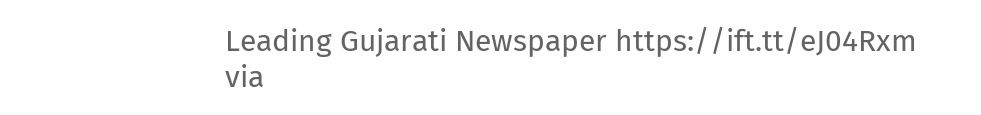Leading Gujarati Newspaper https://ift.tt/eJ04Rxm
via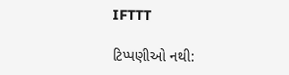IFTTT

ટિપ્પણીઓ નથી: